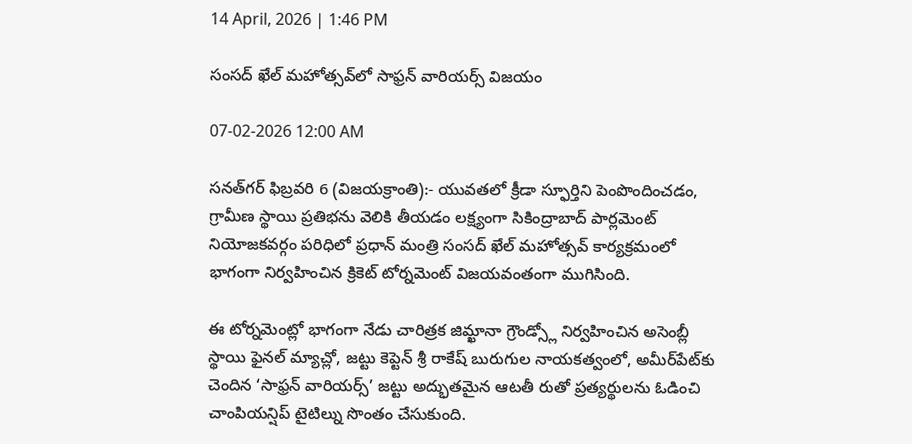14 April, 2026 | 1:46 PM

సంసద్ ఖేల్ మహోత్సవ్‌లో సాఫ్రన్ వారియర్స్ విజయం

07-02-2026 12:00 AM

సనత్‌గర్ ఫిబ్రవరి 6 (విజయక్రాంతి):- యువతలో క్రీడా స్ఫూర్తిని పెంపొందించడం, గ్రామీణ స్థాయి ప్రతిభను వెలికి తీయడం లక్ష్యంగా సికింద్రాబాద్ పార్లమెంట్ నియోజకవర్గం పరిధిలో ప్రధాన్ మంత్రి సంసద్ ఖేల్ మహోత్సవ్ కార్యక్రమంలో భాగంగా నిర్వహించిన క్రికెట్ టోర్నమెంట్ విజయవంతంగా ముగిసింది.

ఈ టోర్నమెంట్లో భాగంగా నేడు చారిత్రక జిమ్ఖానా గ్రౌండ్స్లో నిర్వహించిన అసెంబ్లీ స్థాయి ఫైనల్ మ్యాచ్లో, జట్టు కెప్టెన్ శ్రీ రాకేష్ బురుగుల నాయకత్వంలో, అమీర్‌పేట్‌కు చెందిన ‘సాఫ్రన్ వారియర్స్’ జట్టు అద్భుతమైన ఆటతీ రుతో ప్రత్యర్థులను ఓడించి చాంపియన్షిప్ టైటిల్ను సొంతం చేసుకుంది.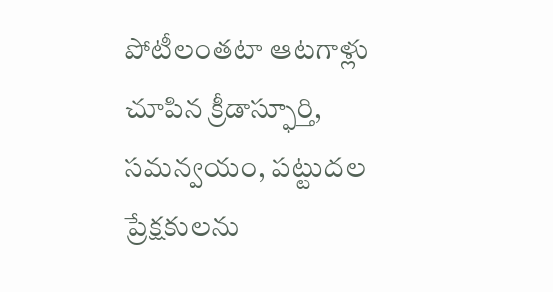పోటీలంతటా ఆటగాళ్లు చూపిన క్రీడాస్ఫూర్తి, సమన్వయం, పట్టుదల ప్రేక్షకులను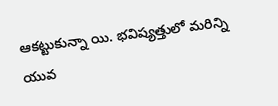ఆకట్టుకున్నా యి. భవిష్యత్తులో మరిన్ని యువ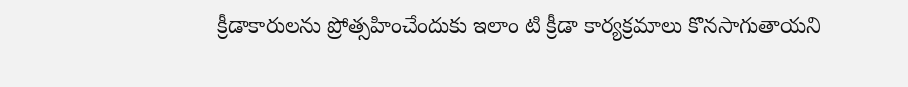క్రీడాకారులను ప్రోత్సహించేందుకు ఇలాం టి క్రీడా కార్యక్రమాలు కొనసాగుతాయని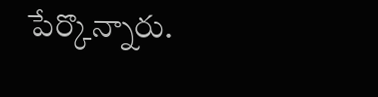పేర్కొన్నారు.